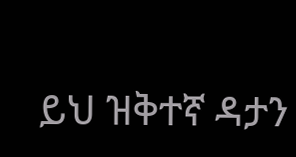ይህ ዝቅተኛ ዳታን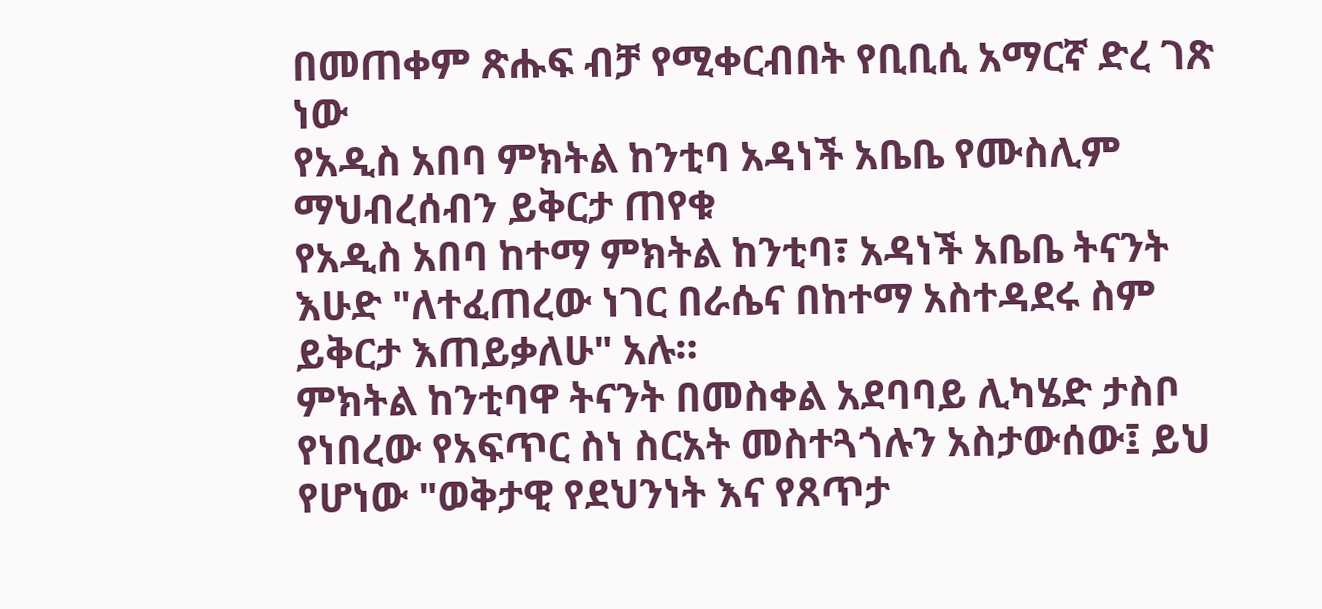በመጠቀም ጽሑፍ ብቻ የሚቀርብበት የቢቢሲ አማርኛ ድረ ገጽ ነው
የአዲስ አበባ ምክትል ከንቲባ አዳነች አቤቤ የሙስሊም ማህብረሰብን ይቅርታ ጠየቁ
የአዲስ አበባ ከተማ ምክትል ከንቲባ፣ አዳነች አቤቤ ትናንት እሁድ "ለተፈጠረው ነገር በራሴና በከተማ አስተዳደሩ ስም ይቅርታ እጠይቃለሁ" አሉ።
ምክትል ከንቲባዋ ትናንት በመስቀል አደባባይ ሊካሄድ ታስቦ የነበረው የአፍጥር ስነ ስርአት መስተጓጎሉን አስታውሰው፤ ይህ የሆነው "ወቅታዊ የደህንነት እና የጸጥታ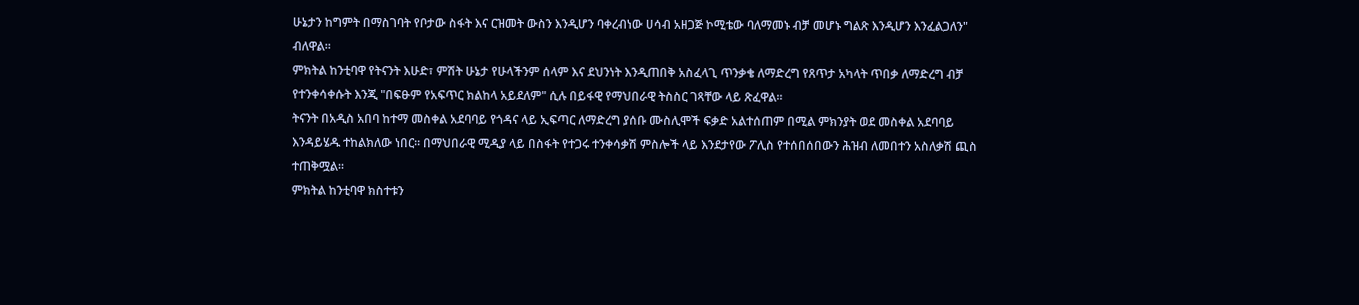ሁኔታን ከግምት በማስገባት የቦታው ስፋት እና ርዝመት ውስን እንዲሆን ባቀረብነው ሀሳብ አዘጋጅ ኮሚቴው ባለማመኑ ብቻ መሆኑ ግልጽ እንዲሆን እንፈልጋለን" ብለዋል።
ምክትል ከንቲባዋ የትናንት እሁድ፣ ምሽት ሁኔታ የሁላችንም ሰላም እና ደህንነት እንዲጠበቅ አስፈላጊ ጥንቃቄ ለማድረግ የጸጥታ አካላት ጥበቃ ለማድረግ ብቻ የተንቀሳቀሱት እንጂ "በፍፁም የአፍጥር ክልከላ አይደለም" ሲሉ በይፋዊ የማህበራዊ ትስስር ገጻቸው ላይ ጽፈዋል።
ትናንት በአዲስ አበባ ከተማ መስቀል አደባባይ የጎዳና ላይ ኢፍጣር ለማድረግ ያሰቡ ሙስሊሞች ፍቃድ አልተሰጠም በሚል ምክንያት ወደ መስቀል አደባባይ እንዳይሄዱ ተከልክለው ነበር። በማህበራዊ ሚዲያ ላይ በስፋት የተጋሩ ተንቀሳቃሽ ምስሎች ላይ እንደታየው ፖሊስ የተሰበሰበውን ሕዝብ ለመበተን አስለቃሽ ጪስ ተጠቅሟል።
ምክትል ከንቲባዋ ክስተቱን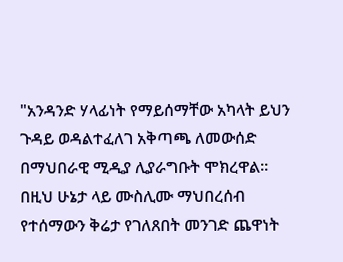"አንዳንድ ሃላፊነት የማይሰማቸው አካላት ይህን ጉዳይ ወዳልተፈለገ አቅጣጫ ለመውሰድ በማህበራዊ ሚዲያ ሊያራግቡት ሞክረዋል። በዚህ ሁኔታ ላይ ሙስሊሙ ማህበረሰብ የተሰማውን ቅሬታ የገለጸበት መንገድ ጨዋነት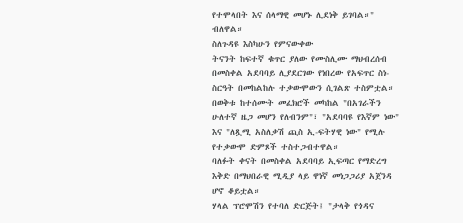የተሞላበት እና ሰላማዊ መሆኑ ሊደነቅ ይገባል።" ብለዋል።
ስለጉዳዩ እስካሁን የምናውቀው
ትናንት ከፍተኛ ቁጥር ያለው የሙስሊሙ ማህብረሰብ በመስቀል አደባባይ ሊያደርገው የነበረው የአፍጥር ስነ-ስርዓት በመከልከሉ ተቃውሞውን ሲገልጽ ተስምቷል።
በወቅቱ ከተሰሙት መፈክሮች መካከል "በአገራችን ሁለተኛ ዜጋ መሆን የለብንም"፣ "አደባባዩ የእኛም ነው" እና "ለጿሚ አስለቃሽ ጪስ ኢ-ፍትሃዊ ነው" የሚሉ የተቃውሞ ድምጾች ተስተጋብተዋል።
ባለፉት ቀናት በመስቀል አደባባይ ኢፍጣር የማድረግ እቅድ በማህበራዊ ሚዲያ ላይ ዋነኛ መነጋጋሪያ አጀንዳ ሆኖ ቆይቷል።
ሃላል ፕሮሞሽን የተባለ ድርጅት፤ "ታላቅ የጎዳና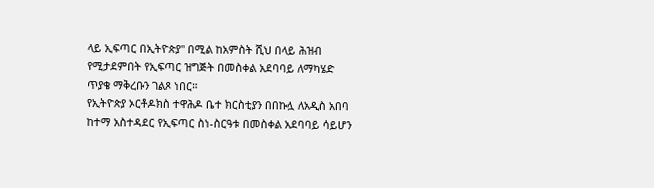ላይ ኢፍጣር በኢትዮጵያ" በሚል ከአምስት ሺህ በላይ ሕዝብ የሚታደምበት የኢፍጣር ዝግጅት በመስቀል አደባባይ ለማካሄድ ጥያቄ ማቅረቡን ገልጾ ነበር።
የኢትዮጵያ ኦርቶዶክስ ተዋሕዶ ቤተ ክርስቲያን በበኩሏ ለአዲስ አበባ ከተማ አስተዳደር የኢፍጣር ስነ-ስርዓቱ በመስቀል አደባባይ ሳይሆን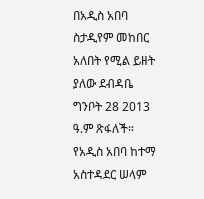በአዲስ አበባ ስታዲየም መከበር አለበት የሚል ይዘት ያለው ደብዳቤ ግንቦት 28 2013 ዓ.ም ጽፋለች።
የአዲስ አበባ ከተማ አስተዳደር ሠላም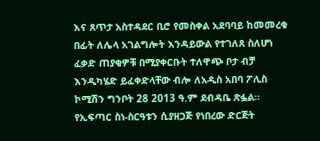እና ጸጥታ አስተዳደር ቢሮ የመስቀል አደባባይ ከመመረቁ በፊት ለሌላ አገልግሎት እንዳይውል የተገለጸ ስለሆነ ፈቃድ ጠያቂዎቹ በሚያቀርቡት ተለዋጭ ቦታ ብቻ እንዲካሄድ ይፈቀድላቸው ብሎ ለአዲስ አበባ ፖሊስ ኮሚሽን ግንቦት 28 2013 ዓ.ም ደብዳቤ ጽፏል።
የኢፍጣር ስነ-ስርዓቱን ሲያዘጋጅ የነበረው ድርጅት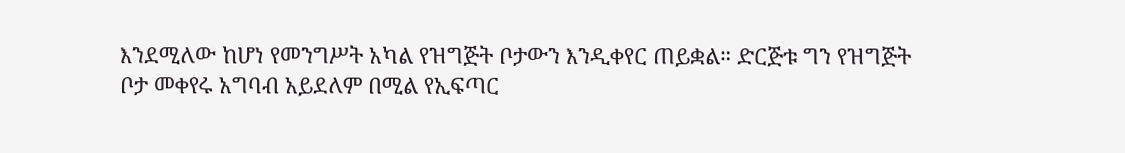እንደሚለው ከሆነ የመንግሥት አካል የዝግጅት ቦታውን እንዲቀየር ጠይቋል። ድርጅቱ ግን የዝግጅት ቦታ መቀየሩ አግባብ አይደለም በሚል የኢፍጣር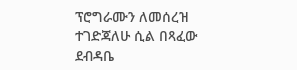ፕሮግራሙን ለመሰረዝ ተገድጃለሁ ሲል በጻፈው ደብዳቤ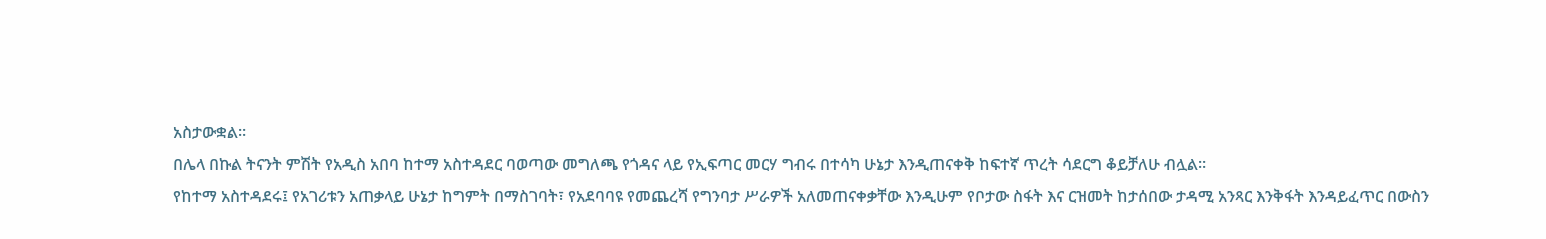አስታውቋል።
በሌላ በኩል ትናንት ምሽት የአዲስ አበባ ከተማ አስተዳደር ባወጣው መግለጫ የጎዳና ላይ የኢፍጣር መርሃ ግብሩ በተሳካ ሁኔታ እንዲጠናቀቅ ከፍተኛ ጥረት ሳደርግ ቆይቻለሁ ብሏል።
የከተማ አስተዳደሩ፤ የአገሪቱን አጠቃላይ ሁኔታ ከግምት በማስገባት፣ የአደባባዩ የመጨረሻ የግንባታ ሥራዎች አለመጠናቀቃቸው እንዲሁም የቦታው ስፋት እና ርዝመት ከታሰበው ታዳሚ አንጻር እንቅፋት እንዳይፈጥር በውስን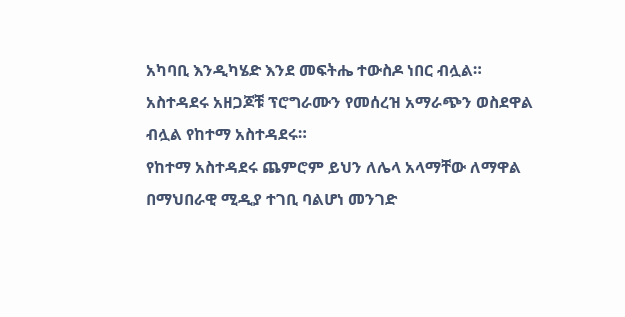አካባቢ እንዲካሄድ እንደ መፍትሔ ተውስዶ ነበር ብሏል።
አስተዳደሩ አዘጋጆቹ ፕሮግራሙን የመሰረዝ አማራጭን ወስደዋል ብሏል የከተማ አስተዳደሩ።
የከተማ አስተዳደሩ ጨምሮም ይህን ለሌላ አላማቸው ለማዋል በማህበራዊ ሚዲያ ተገቢ ባልሆነ መንገድ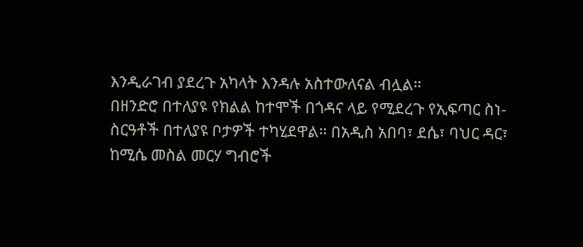እንዲራገብ ያደረጉ አካላት እንዳሉ አስተውለናል ብሏል።
በዘንድሮ በተለያዩ የክልል ከተሞች በጎዳና ላይ የሚደረጉ የኢፍጣር ስነ-ስርዓቶች በተለያዩ ቦታዎች ተካሂደዋል። በአዲስ አበባ፣ ደሴ፣ ባህር ዳር፣ ከሚሴ መስል መርሃ ግብሮች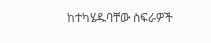ከተካሄዱባቸው ስፍራዎች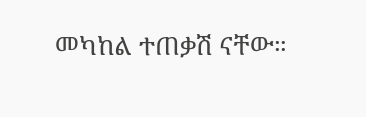መካከል ተጠቃሽ ናቸው።